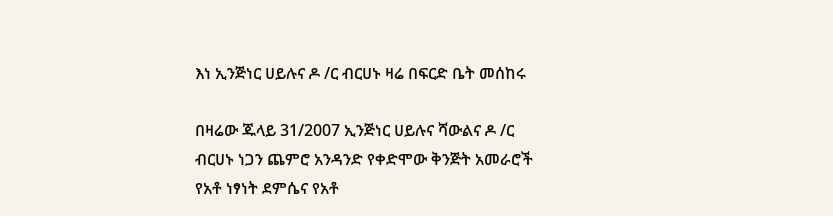እነ ኢንጅነር ሀይሉና ዶ /ር ብርሀኑ ዛሬ በፍርድ ቤት መሰከሩ

በዛሬው ጁላይ 31/2007 ኢንጅነር ሀይሉና ሻውልና ዶ /ር ብርሀኑ ነጋን ጨምሮ አንዳንድ የቀድሞው ቅንጅት አመራሮች የአቶ ነፃነት ደምሴና የአቶ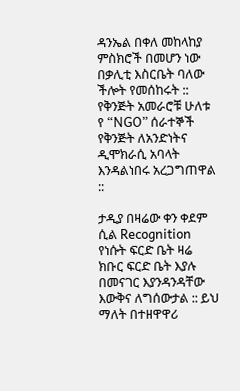ዳንኤል በቀለ መከላከያ ምስክሮች በመሆን ነው በቃሊቲ እስርቤት ባለው ችሎት የመሰከሩት :: የቅንጅት አመራሮቹ ሁለቱ የ “NGO” ሰራተኞች የቅንጅት ለአንድነትና ዲሞክራሲ አባላት እንዳልነበሩ አረጋግጠዋል ::

ታዲያ በዛሬው ቀን ቀደም ሲል Recognition የነሱት ፍርድ ቤት ዛሬ ክቡር ፍርድ ቤት እያሉ በመናገር እያንዳንዳቸው እውቅና ለግሰውታል :: ይህ ማለት በተዘዋዋሪ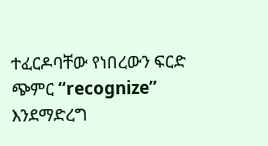ተፈርዶባቸው የነበረውን ፍርድ ጭምር “recognize” እንደማድረግ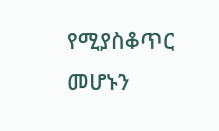የሚያስቆጥር መሆኑን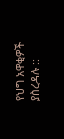የህግ አዋቂዎች ያስረዳሉ ::